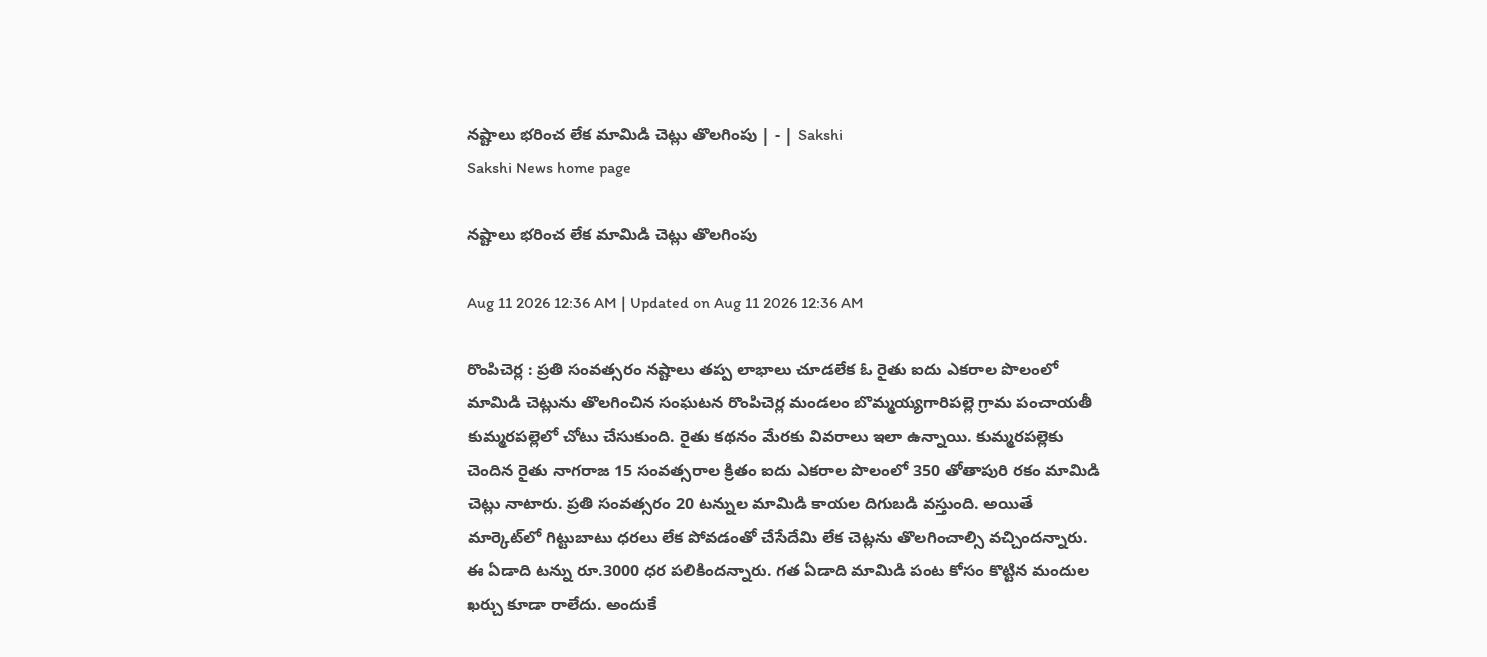నష్టాలు భరించ లేక మామిడి చెట్లు తొలగింపు | - | Sakshi
Sakshi News home page

నష్టాలు భరించ లేక మామిడి చెట్లు తొలగింపు

Aug 11 2026 12:36 AM | Updated on Aug 11 2026 12:36 AM

రొంపిచెర్ల : ప్రతి సంవత్సరం నష్టాలు తప్ప లాభాలు చూడలేక ఓ రైతు ఐదు ఎకరాల పొలంలో మామిడి చెట్లును తొలగించిన సంఘటన రొంపిచెర్ల మండలం బొమ్మయ్యగారిపల్లె గ్రామ పంచాయతీ కుమ్మరపల్లెలో చోటు చేసుకుంది. రైతు కథనం మేరకు వివరాలు ఇలా ఉన్నాయి. కుమ్మరపల్లెకు చెందిన రైతు నాగరాజ 15 సంవత్సరాల క్రితం ఐదు ఎకరాల పొలంలో 350 తోతాపురి రకం మామిడి చెట్లు నాటారు. ప్రతి సంవత్సరం 20 టన్నుల మామిడి కాయల దిగుబడి వస్తుంది. అయితే మార్కెట్‌లో గిట్టుబాటు ధరలు లేక పోవడంతో చేసేదేమి లేక చెట్లను తొలగించాల్సి వచ్చిందన్నారు. ఈ ఏడాది టన్ను రూ.3000 ధర పలికిందన్నారు. గత ఏడాది మామిడి పంట కోసం కొట్టిన మందుల ఖర్చు కూడా రాలేదు. అందుకే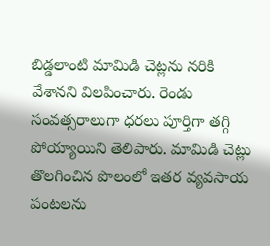బిడ్డలాంటి మామిడి చెట్లను నరికి వేశానని విలపించారు. రెండు సంవత్సరాలుగా ధరలు పూర్తిగా తగ్గి పోయ్యాయిని తెలిపారు. మామిడి చెట్లు తొలగించిన పొలంలో ఇతర వ్యవసాయ పంటలను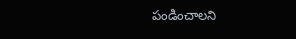పండించాలని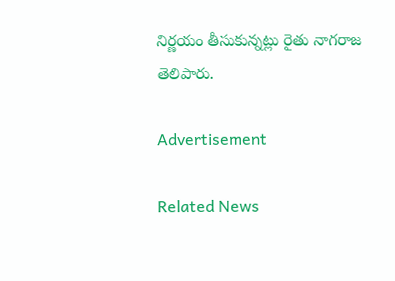నిర్ణయం తీసుకున్నట్లు రైతు నాగరాజ తెలిపారు.

Advertisement

Related News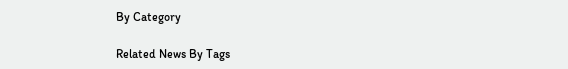By Category

Related News By Tags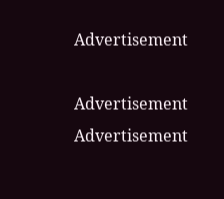Advertisement

Advertisement
Advertisement